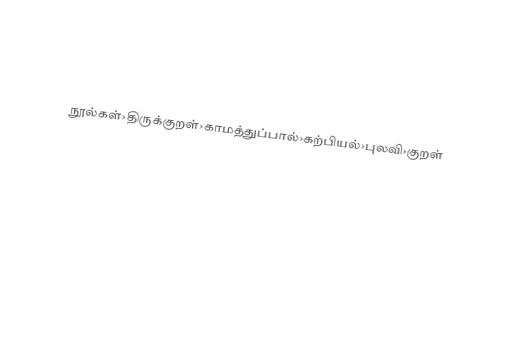நூல்கள்›திருக்குறள்›காமத்துப்பால்›கற்பியல்›புலவி›குறள்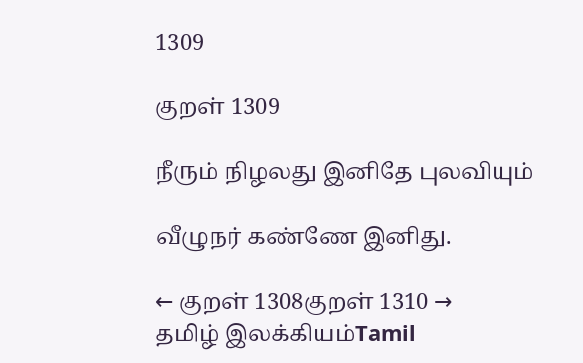1309

குறள் 1309

நீரும் நிழலது இனிதே புலவியும்

வீழுநர் கண்ணே இனிது.

← குறள் 1308குறள் 1310 →
தமிழ் இலக்கியம்Tamil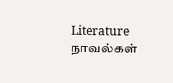Literature
நாவல்கள்